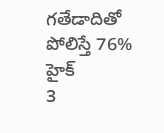గతేడాదితో పోలిస్తే 76% హైక్
3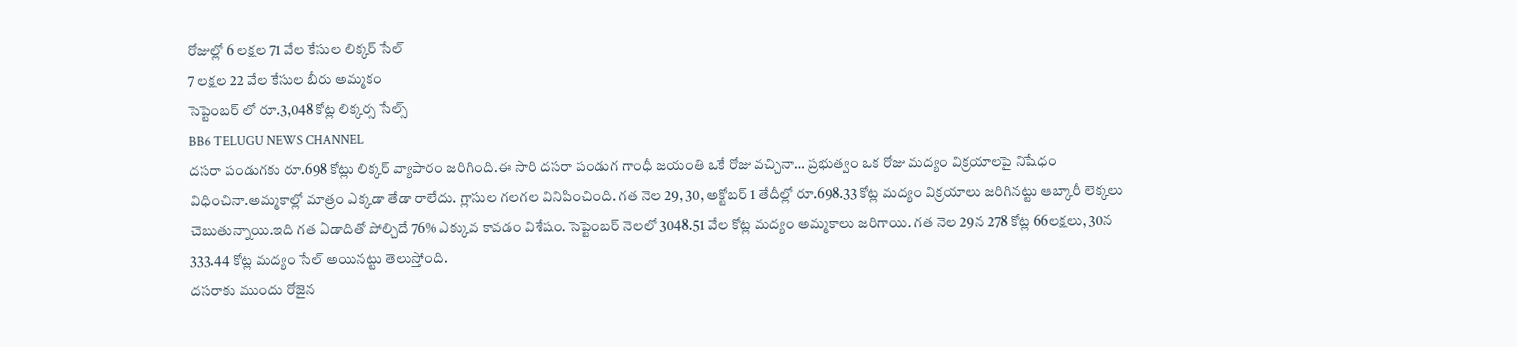రోజుల్లో 6 లక్షల 71 వేల కేసుల లిక్కర్ సేల్
7 లక్షల 22 వేల కేసుల బీరు అమ్మకం
సెప్టెంబర్ లో రూ.3,048 కోట్ల లిక్కర్స సేల్స్
BB6 TELUGU NEWS CHANNEL
దసరా పండుగకు రూ.698 కోట్లు లిక్కర్ వ్యాపారం జరిగింది.ఈ సారి దసరా పండుగ గాంధీ జయంతి ఒకే రోజు వచ్చినా… ప్రభుత్వం ఒక రోజు మద్యం విక్రయాలపై నిషేధం విధించినా.అమ్మకాల్లో మాత్రం ఎక్కడా తేడా రాలేదు. గ్లాసుల గలగల వినిపించింది. గత నెల 29, 30, అక్టోబర్ 1 తేదీల్లో రూ.698.33 కోట్ల మద్యం విక్రయాలు జరిగినట్టు ఆబ్కారీ లెక్కలు చెబుతున్నాయి.ఇది గత ఏడాదితో పోల్చిదే 76% ఎక్కువ కావడం విశేషం. సెప్టెంబర్ నెలలో 3048.51 వేల కోట్ల మద్యం అమ్మకాలు జరిగాయి. గత నెల 29న 278 కోట్ల 66లక్షలు, 30న 333.44 కోట్ల మద్యం సేల్ అయినట్టు తెలుస్తోంది.
దసరాకు ముందు రోజైన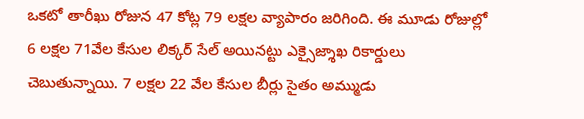ఒకటో తారీఖు రోజున 47 కోట్ల 79 లక్షల వ్యాపారం జరిగింది. ఈ మూడు రోజుల్లో 6 లక్షల 71వేల కేసుల లిక్కర్ సేల్ అయినట్టు ఎక్సైజ్శాఖ రికార్డులు చెబుతున్నాయి. 7 లక్షల 22 వేల కేసుల బీర్లు సైతం అమ్ముడు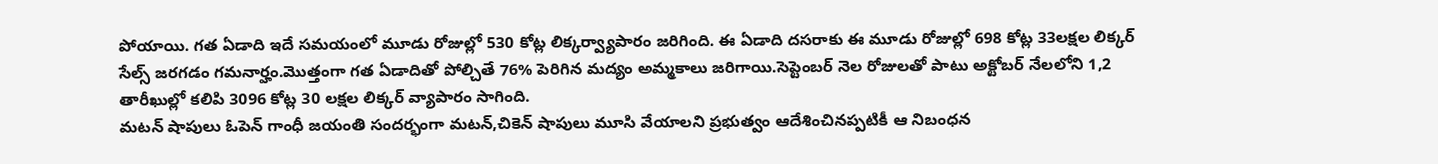పోయాయి. గత ఏడాది ఇదే సమయంలో మూడు రోజుల్లో 530 కోట్ల లిక్కర్వ్యాపారం జరిగింది. ఈ ఏడాది దసరాకు ఈ మూడు రోజుల్లో 698 కోట్ల 33లక్షల లిక్కర్ సేల్స్ జరగడం గమనార్హం.మొత్తంగా గత ఏడాదితో పోల్చితే 76% పెరిగిన మద్యం అమ్మకాలు జరిగాయి.సెప్టెంబర్ నెల రోజులతో పాటు అక్టోబర్ నేలలోని 1,2 తారీఖుల్లో కలిపి 3096 కోట్ల 30 లక్షల లిక్కర్ వ్యాపారం సాగింది.
మటన్ షాపులు ఓపెన్ గాంధీ జయంతి సందర్భంగా మటన్,చికెన్ షాపులు మూసి వేయాలని ప్రభుత్వం ఆదేశించినప్పటికీ ఆ నిబంధన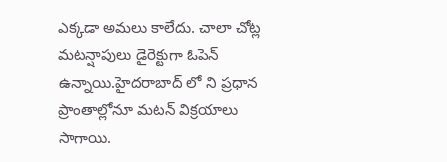ఎక్కడా అమలు కాలేదు. చాలా చోట్ల మటన్షాపులు డైరెక్టుగా ఓపెన్ ఉన్నాయి.హైదరాబాద్ లో ని ప్రధాన ప్రాంతాల్లోనూ మటన్ విక్రయాలు సాగాయి.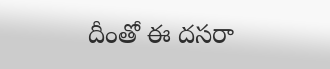దీంతో ఈ దసరా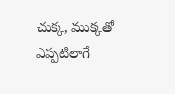చుక్క, ముక్కతో ఎప్పటిలాగే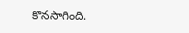కొనసాగింది.